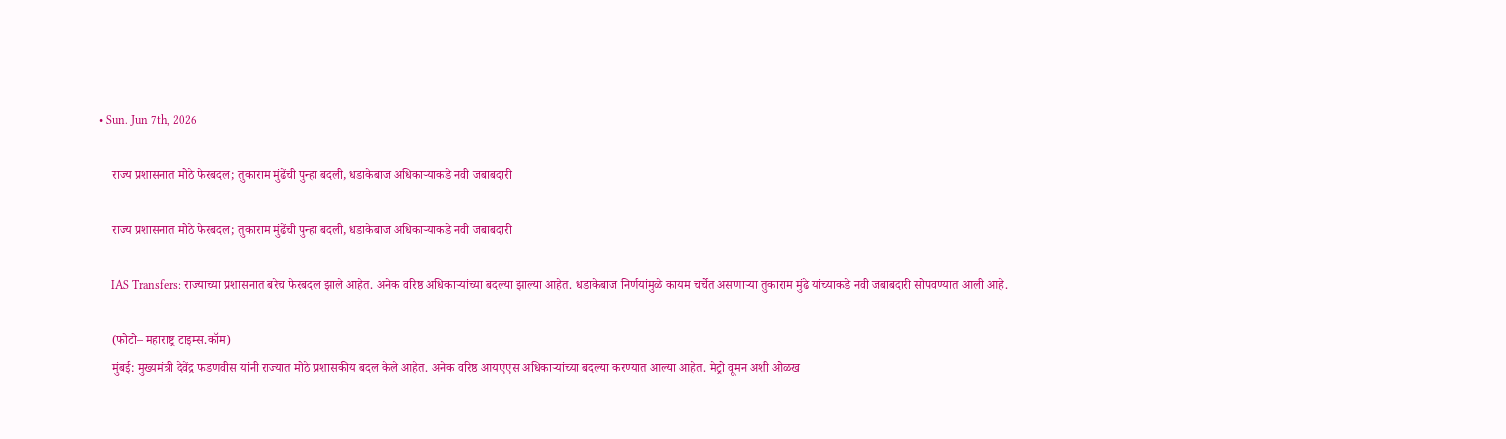• Sun. Jun 7th, 2026

    राज्य प्रशासनात मोठे फेरबदल; तुकाराम मुंढेंची पुन्हा बदली, धडाकेबाज अधिकाऱ्याकडे नवी जबाबदारी

    राज्य प्रशासनात मोठे फेरबदल; तुकाराम मुंढेंची पुन्हा बदली, धडाकेबाज अधिकाऱ्याकडे नवी जबाबदारी

    IAS Transfers: राज्याच्या प्रशासनात बरेच फेरबदल झाले आहेत. अनेक वरिष्ठ अधिकाऱ्यांच्या बदल्या झाल्या आहेत. धडाकेबाज निर्णयांमुळे कायम चर्चेत असणाऱ्या तुकाराम मुंढे यांच्याकडे नवी जबाबदारी सोपवण्यात आली आहे.

    (फोटो– महाराष्ट्र टाइम्स.कॉम)
    मुंबई: मुख्यमंत्री देवेंद्र फडणवीस यांनी राज्यात मोठे प्रशासकीय बदल केले आहेत. अनेक वरिष्ठ आयएएस अधिकाऱ्यांच्या बदल्या करण्यात आल्या आहेत. मेट्रो वूमन अशी ओळख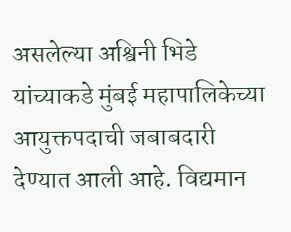असलेल्या अश्विनी भिडे यांच्याकडे मुंबई महापालिकेच्या आयुक्तपदाची जबाबदारी देण्यात आली आहे. विद्यमान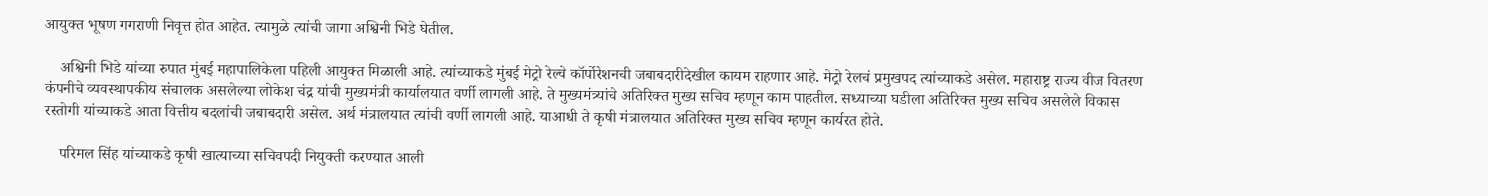आयुक्त भूषण गगराणी निवृत्त होत आहेत. त्यामुळे त्यांची जागा अश्विनी भिडे घेतील.

    अश्विनी भिडे यांच्या रुपात मुंबई महापालिकेला पहिली आयुक्त मिळाली आहे. त्यांच्याकडे मुंबई मेट्रो रेल्वे कॉर्पोरेशनची जबाबदारीदेखील कायम राहणार आहे. मेट्रो रेलचं प्रमुखपद त्यांच्याकडे असेल. महाराष्ट्र राज्य वीज वितरण कंपनीचे व्यवस्थापकीय संचालक असलेल्या लोकेश चंद्र यांची मुख्यमंत्री कार्यालयात वर्णी लागली आहे. ते मुख्यमंत्र्यांचे अतिरिक्त मुख्य सचिव म्हणून काम पाहतील. सध्याच्या घडीला अतिरिक्त मुख्य सचिव असलेले विकास रस्तोगी यांच्याकडे आता वित्तीय बदलांची जबाबदारी असेल. अर्थ मंत्रालयात त्यांची वर्णी लागली आहे. याआधी ते कृषी मंत्रालयात अतिरिक्त मुख्य सचिव म्हणून कार्यरत होते.

    परिमल सिंह यांच्याकडे कृषी खात्याच्या सचिवपदी नियुक्ती करण्यात आली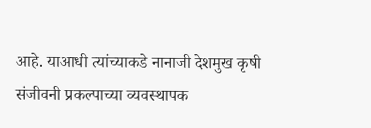आहे. याआधी त्यांच्याकडे नानाजी देशमुख कृषी संजीवनी प्रकल्पाच्या व्यवस्थापक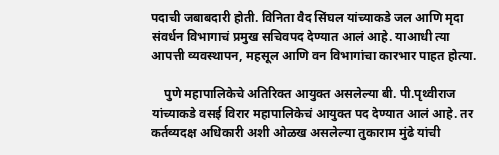पदाची जबाबदारी होती. विनिता वैद सिंघल यांच्याकडे जल आणि मृदा संवर्धन विभागाचं प्रमुख सचिवपद देण्यात आलं आहे. याआधी त्या आपत्ती व्यवस्थापन, महसूल आणि वन विभागांचा कारभार पाहत होत्या.

    पुणे महापालिकेचे अतिरिक्त आयुक्त असलेल्या बी. पी.पृथ्वीराज यांच्याकडे वसई विरार महापालिकेचं आयुक्त पद देण्यात आलं आहे. तर कर्तव्यदक्ष अधिकारी अशी ओळख असलेल्या तुकाराम मुंढे यांची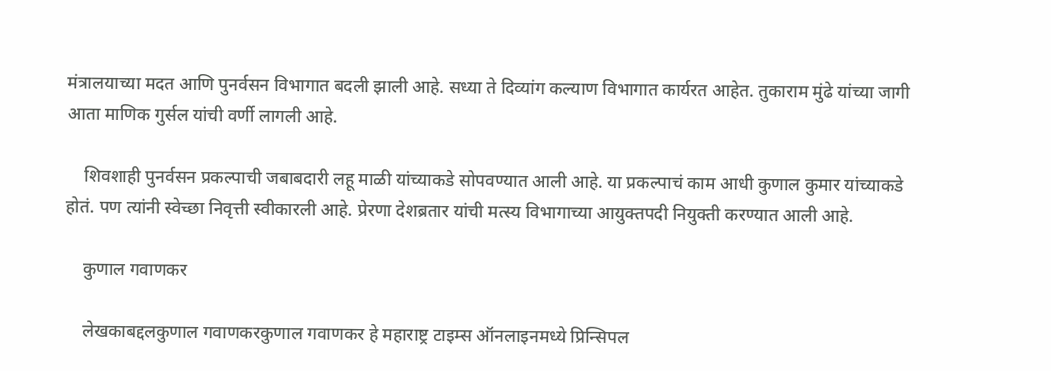मंत्रालयाच्या मदत आणि पुनर्वसन विभागात बदली झाली आहे. सध्या ते दिव्यांग कल्याण विभागात कार्यरत आहेत. तुकाराम मुंढे यांच्या जागी आता माणिक गुर्सल यांची वर्णी लागली आहे.

    शिवशाही पुनर्वसन प्रकल्पाची जबाबदारी लहू माळी यांच्याकडे सोपवण्यात आली आहे. या प्रकल्पाचं काम आधी कुणाल कुमार यांच्याकडे होतं. पण त्यांनी स्वेच्छा निवृत्ती स्वीकारली आहे. प्रेरणा देशब्रतार यांची मत्स्य विभागाच्या आयुक्तपदी नियुक्ती करण्यात आली आहे.

    कुणाल गवाणकर

    लेखकाबद्दलकुणाल गवाणकरकुणाल गवाणकर हे महाराष्ट्र टाइम्स ऑनलाइनमध्ये प्रिन्सिपल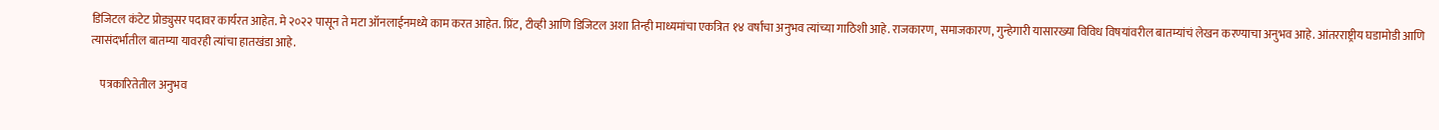डिजिटल कंटेट प्रोड्युसर पदावर कार्यरत आहेत. मे २०२२ पासून ते मटा ऑनलाईनमध्ये काम करत आहेत. प्रिंट, टीव्ही आणि डिजिटल अशा तिन्ही माध्यमांचा एकत्रित १४ वर्षांचा अनुभव त्यांच्या गाठिशी आहे. राजकारण, समाजकारण, गुन्हेगारी यासारख्या विविध विषयांवरील बातम्यांचं लेखन करण्याचा अनुभव आहे. आंतरराष्ट्रीय घडामोडी आणि त्यासंदर्भातील बातम्या यावरही त्यांचा हातखंडा आहे.

    पत्रकारितेतील अनुभव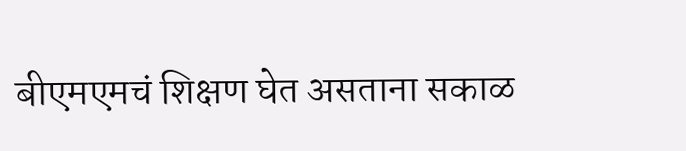बीएमएमचं शिक्षण घेत असताना सकाळ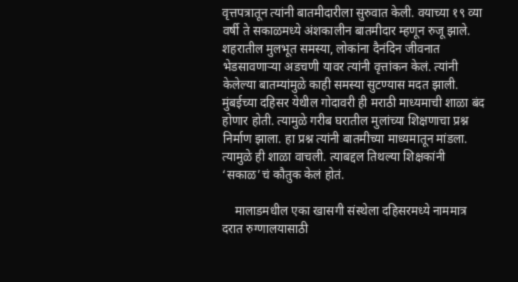वृत्तपत्रातून त्यांनी बातमीदारीला सुरुवात केली. वयाच्या १९ व्या वर्षी ते सकाळमध्ये अंशकालीन बातमीदार म्हणून रुजू झाले. शहरातील मुलभूत समस्या, लोकांना दैनंदिन जीवनात भेडसावणाऱ्या अडचणी यावर त्यांनी वृत्तांकन केलं. त्यांनी केलेल्या बातम्यांमुळे काही समस्या सुटण्यास मदत झाली. मुंबईच्या दहिसर येथील गोदावरी ही मराठी माध्यमाची शाळा बंद होणार होती. त्यामुळे गरीब घरातील मुलांच्या शिक्षणाचा प्रश्न निर्माण झाला. हा प्रश्न त्यांनी बातमीच्या माध्यमातून मांडला. त्यामुळे ही शाळा वाचली. त्याबद्दल तिथल्या शिक्षकांनी ‘सकाळ’चं कौतुक केलं होतं.

    मालाडमधील एका खासगी संस्थेला दहिसरमध्ये नाममात्र दरात रुग्णालयासाठी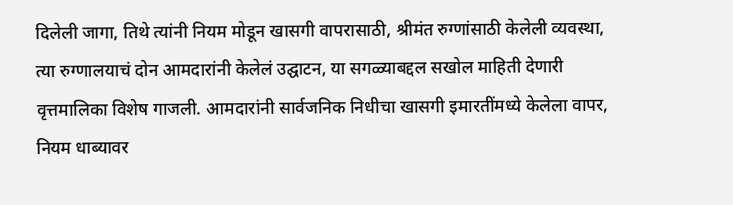दिलेली जागा, तिथे त्यांनी नियम मोडून खासगी वापरासाठी, श्रीमंत रुग्णांसाठी केलेली व्यवस्था, त्या रुग्णालयाचं दोन आमदारांनी केलेलं उद्घाटन, या सगळ्याबद्दल सखोल माहिती देणारी वृत्तमालिका विशेष गाजली. आमदारांनी सार्वजनिक निधीचा खासगी इमारतींमध्ये केलेला वापर, नियम धाब्यावर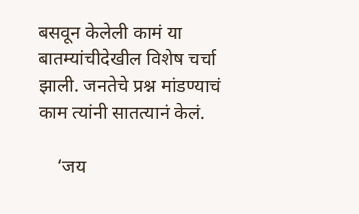बसवून केलेली कामं या बातम्यांचीदेखील विशेष चर्चा झाली. जनतेचे प्रश्न मांडण्याचं काम त्यांनी सातत्यानं केलं.

    ‘जय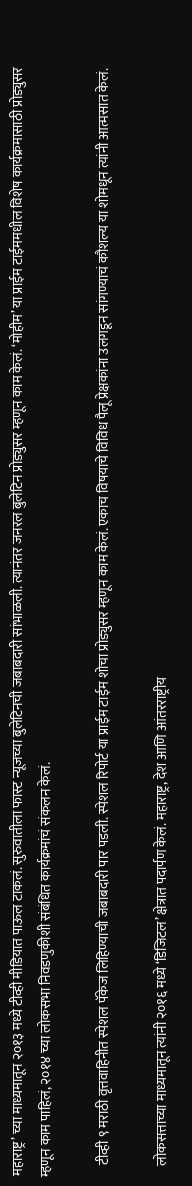महाराष्ट्र’ च्या माध्यमातून २०१३ मध्ये टीव्ही मीडियात पाऊल टाकलं. सुरुवातीला फास्ट न्यूजच्या बुलेटिनची जबाबदारी सांभाळली. त्यानंतर जनरल बुलेटिन प्रोड्युसर म्हणून काम केलं. ‘मोहीम’ या प्राईम टाईममधील विशेष कार्यक्रमासाठी प्रोड्युसर म्हणून काम पाहिलं, २०१४ च्या लोकसभा निवडणुकीशी संबंधित कार्यक्रमांचं संकलन केलं.

    टीव्ही ९ मराठी वृत्तवाहिनीत स्पेशल पॅकेज लिहिण्याची जबाबदारी पार पडली. स्पेशल रिपोर्ट या प्राईम टाईम शोचा प्रोड्युसर म्हणून काम केलं. एकाच विषयाचे विविध पैलू प्रेक्षकांना उलगडून सांगण्याचं कौशल्य या शोमधून त्यांनी आत्मसात केलं.

    लोकसत्ताच्या माध्यमातून त्यांनी २०१६ मध्ये ‘डिजिटल’ क्षेत्रात पदार्पण केलं. महाराष्ट्र, देश आणि आंतरराष्ट्रीय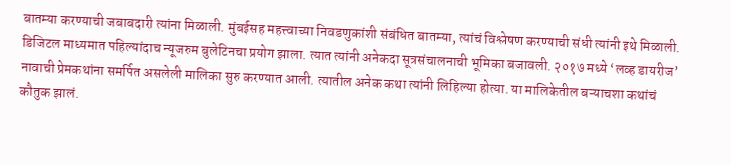बातम्या करण्याची जबाबदारी त्यांना मिळाली. मुंबईसह महत्त्वाच्या निवडणुकांशी संबंधित बातम्या, त्यांचं विश्लेषण करण्याची संधी त्यांनी इथे मिळाली. डिजिटल माध्यमात पहिल्यांदाच न्यूजरुम बुलेटिनचा प्रयोग झाला. त्यात त्यांनी अनेकदा सूत्रसंचालनाची भूमिका बजावली. २०१७ मध्ये ‘लव्ह डायरीज’ नावाची प्रेमकथांना समर्पित असलेली मालिका सुरु करण्यात आली. त्यातील अनेक कथा त्यांनी लिहिल्या होत्या. या मालिकेतील बऱ्याचशा कथांचं कौतुक झालं.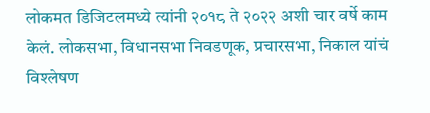लोकमत डिजिटलमध्ये त्यांनी २०१८ ते २०२२ अशी चार वर्षे काम केलं. लोकसभा, विधानसभा निवडणूक, प्रचारसभा, निकाल यांचं विश्लेषण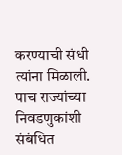करण्याची संधी त्यांना मिळाली. पाच राज्यांच्या निवडणुकांशी संबंधित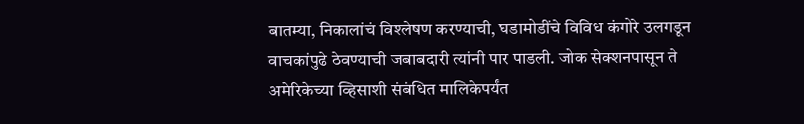बातम्या, निकालांचं विश्लेषण करण्याची, घडामोडींचे विविध कंगोरे उलगडून वाचकांपुढे ठेवण्याची जबाबदारी त्यांनी पार पाडली. जोक सेक्शनपासून ते अमेरिकेच्या व्हिसाशी संबंधित मालिकेपर्यंत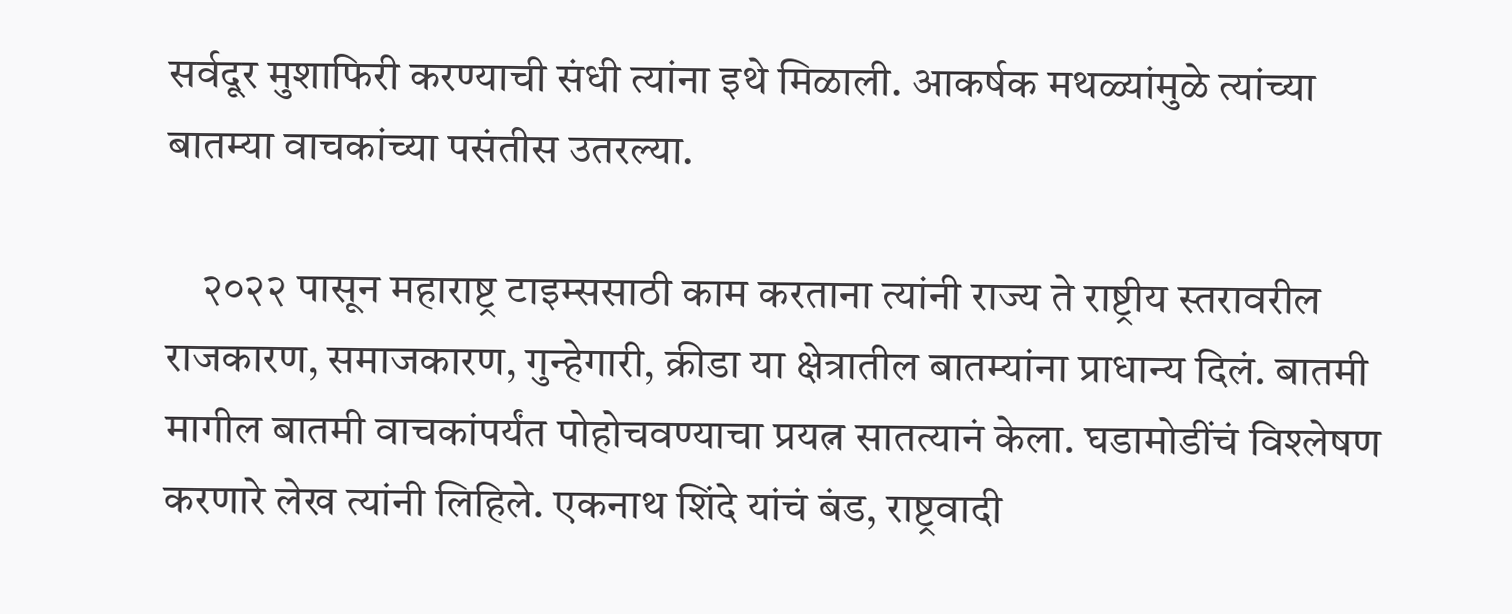सर्वदूर मुशाफिरी करण्याची संधी त्यांना इथे मिळाली. आकर्षक मथळ्यांमुळे त्यांच्या बातम्या वाचकांच्या पसंतीस उतरल्या.

    २०२२ पासून महाराष्ट्र टाइम्ससाठी काम करताना त्यांनी राज्य ते राष्ट्रीय स्तरावरील राजकारण, समाजकारण, गुन्हेगारी, क्रीडा या क्षेत्रातील बातम्यांना प्राधान्य दिलं. बातमी मागील बातमी वाचकांपर्यंत पोहोचवण्याचा प्रयत्न सातत्यानं केला. घडामोडींचं विश्लेषण करणारे लेख त्यांनी लिहिले. एकनाथ शिंदे यांचं बंड, राष्ट्रवादी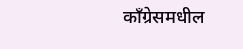काँग्रेसमधील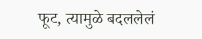फूट, त्यामुळे बदललेलं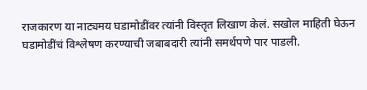राजकारण या नाट्यमय घडामोडींवर त्यांनी विस्तृत लिखाण केलं. सखोल माहिती घेऊन घडामोडींचं विश्लेषण करण्याची जबाबदारी त्यांनी समर्थपणे पार पाडली.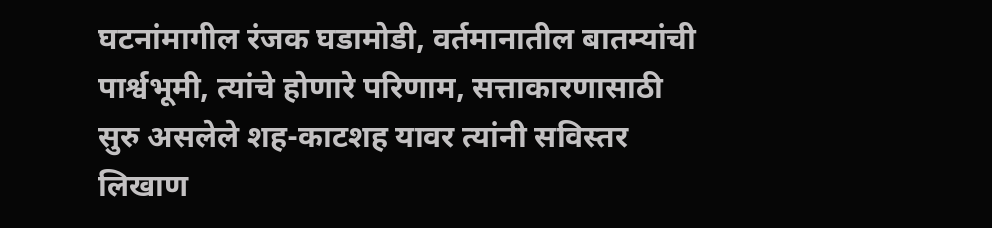घटनांमागील रंजक घडामोडी, वर्तमानातील बातम्यांची पार्श्वभूमी, त्यांचे होणारे परिणाम, सत्ताकारणासाठी सुरु असलेले शह-काटशह यावर त्यांनी सविस्तर लिखाण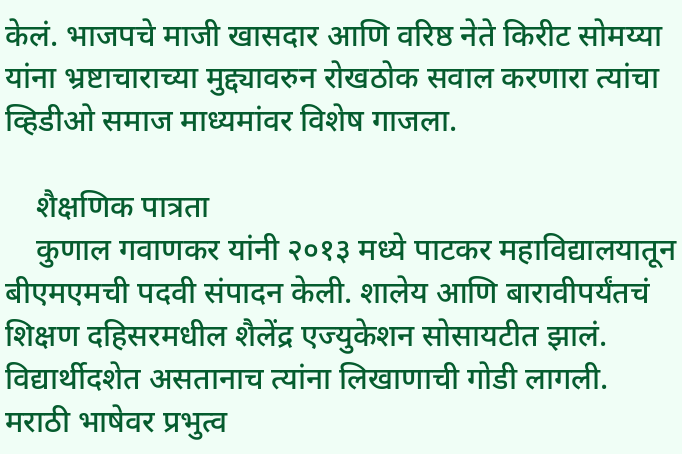केलं. भाजपचे माजी खासदार आणि वरिष्ठ नेते किरीट सोमय्या यांना भ्रष्टाचाराच्या मुद्द्यावरुन रोखठोक सवाल करणारा त्यांचा व्हिडीओ समाज माध्यमांवर विशेष गाजला.

    शैक्षणिक पात्रता
    कुणाल गवाणकर यांनी २०१३ मध्ये पाटकर महाविद्यालयातून बीएमएमची पदवी संपादन केली. शालेय आणि बारावीपर्यंतचं शिक्षण दहिसरमधील शैलेंद्र एज्युकेशन सोसायटीत झालं. विद्यार्थीदशेत असतानाच त्यांना लिखाणाची गोडी लागली. मराठी भाषेवर प्रभुत्व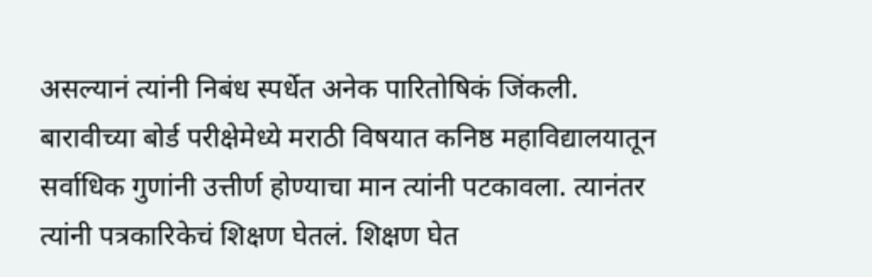असल्यानं त्यांनी निबंध स्पर्धेत अनेक पारितोषिकं जिंकली. बारावीच्या बोर्ड परीक्षेमेध्ये मराठी विषयात कनिष्ठ महाविद्यालयातून सर्वाधिक गुणांनी उत्तीर्ण होण्याचा मान त्यांनी पटकावला. त्यानंतर त्यांनी पत्रकारिकेचं शिक्षण घेतलं. शिक्षण घेत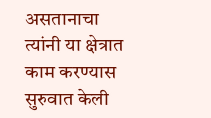असतानाचा त्यांनी या क्षेत्रात काम करण्यास सुरुवात केली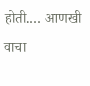होती.… आणखी वाचा